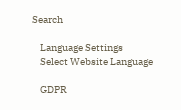Search

    Language Settings
    Select Website Language

    GDPR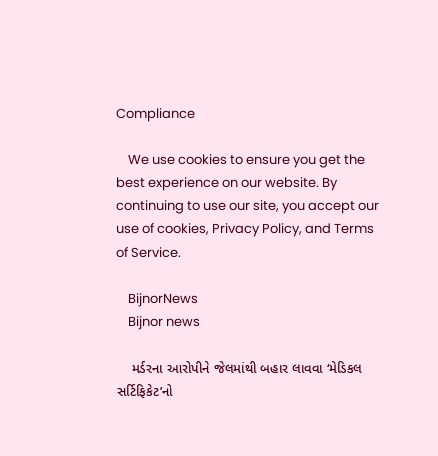Compliance

    We use cookies to ensure you get the best experience on our website. By continuing to use our site, you accept our use of cookies, Privacy Policy, and Terms of Service.

    BijnorNews
    Bijnor news

    મર્ડરના આરોપીને જેલમાંથી બહાર લાવવા ‘મેડિકલ સર્ટિફિકેટ’નો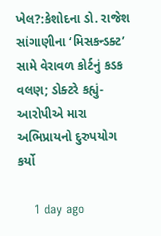ખેલ?:કેશોદના ડો. રાજેશ સાંગાણીના ‘મિસકન્ડક્ટ’ સામે વેરાવળ કોર્ટનું કડક વલણ; ડોક્ટરે કહ્યું- આરોપીએ મારા અભિપ્રાયનો દુરુપયોગ કર્યો

    1 day ago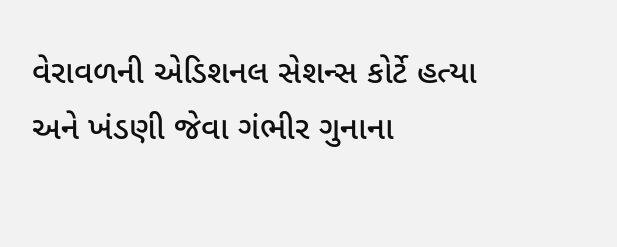વેરાવળની એડિશનલ સેશન્સ કોર્ટે હત્યા અને ખંડણી જેવા ગંભીર ગુનાના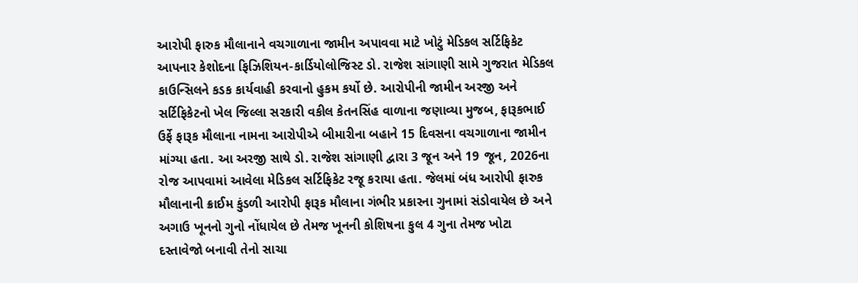આરોપી ફારુક મૌલાનાને વચગાળાના જામીન અપાવવા માટે ખોટું મેડિકલ સર્ટિફિકેટ આપનાર કેશોદના ફિઝિશિયન-કાર્ડિયોલોજિસ્ટ ડો. રાજેશ સાંગાણી સામે ગુજરાત મેડિકલ કાઉન્સિલને કડક કાર્યવાહી કરવાનો હુકમ કર્યો છે. આરોપીની જામીન અરજી અને સર્ટિફિકેટનો ખેલ જિલ્લા સરકારી વકીલ કેતનસિંહ વાળાના જણાવ્યા મુજબ, ફારૂકભાઈ ઉર્ફે ફારૂક મૌલાના નામના આરોપીએ બીમારીના બહાને 15 દિવસના વચગાળાના જામીન માંગ્યા હતા. આ અરજી સાથે ડો. રાજેશ સાંગાણી દ્વારા 3 જૂન અને 19 જૂન, 2026ના રોજ આપવામાં આવેલા મેડિકલ સર્ટિફિકેટ રજૂ કરાયા હતા. જેલમાં બંધ આરોપી ફારુક મૌલાનાની ક્રાઈમ કુંડળી આરોપી ફારૂક મૌલાના ગંભીર પ્રકારના ગુનામાં સંડોવાયેલ છે અને અગાઉ ખૂનનો ગુનો નોંધાયેલ છે તેમજ ખૂનની કોશિષના કુલ 4 ગુના તેમજ ખોટા દસ્તાવેજો બનાવી તેનો સાચા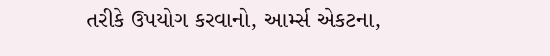તરીકે ઉપયોગ કરવાનો, આર્મ્સ એકટના,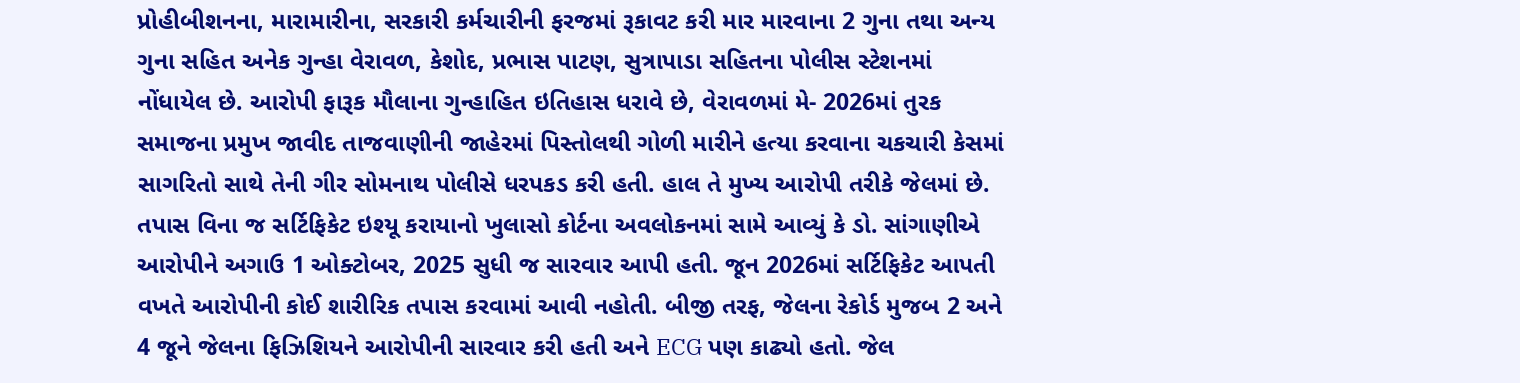પ્રોહીબીશનના, મારામારીના, સરકારી કર્મચારીની ફરજમાં રૂકાવટ કરી માર મારવાના 2 ગુના તથા અન્ય ગુના સહિત અનેક ગુન્હા વેરાવળ, કેશોદ, પ્રભાસ પાટણ, સુત્રાપાડા સહિતના પોલીસ સ્ટેશનમાં નોંધાયેલ છે. આરોપી ફારૂક મૌલાના ગુન્હાહિત ઇતિહાસ ધરાવે છે, વેરાવળમાં મે- 2026માં તુરક સમાજના પ્રમુખ જાવીદ તાજવાણીની જાહેરમાં પિસ્તોલથી ગોળી મારીને હત્યા કરવાના ચકચારી કેસમાં સાગરિતો સાથે તેની ગીર સોમનાથ પોલીસે ધરપકડ કરી હતી. હાલ તે મુખ્ય આરોપી તરીકે જેલમાં છે. તપાસ વિના જ સર્ટિફિકેટ ઇશ્યૂ કરાયાનો ખુલાસો કોર્ટના અવલોકનમાં સામે આવ્યું કે ડો. સાંગાણીએ આરોપીને અગાઉ 1 ઓક્ટોબર, 2025 સુધી જ સારવાર આપી હતી. જૂન 2026માં સર્ટિફિકેટ આપતી વખતે આરોપીની કોઈ શારીરિક તપાસ કરવામાં આવી નહોતી. બીજી તરફ, જેલના રેકોર્ડ મુજબ 2 અને 4 જૂને જેલના ફિઝિશિયને આરોપીની સારવાર કરી હતી અને ECG પણ કાઢ્યો હતો. જેલ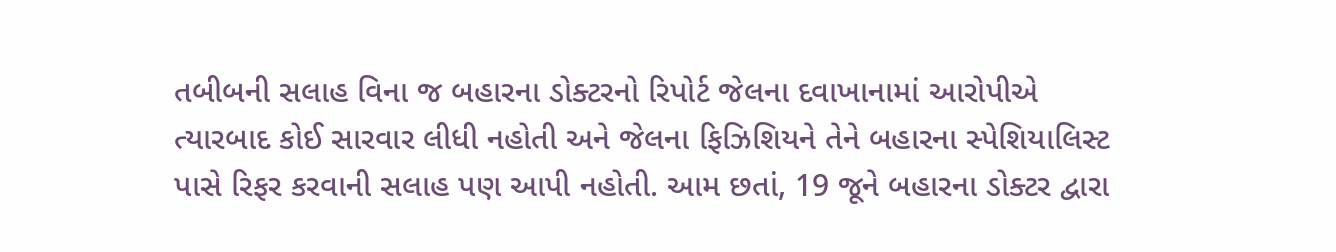તબીબની સલાહ વિના જ બહારના ડોક્ટરનો રિપોર્ટ જેલના દવાખાનામાં આરોપીએ ત્યારબાદ કોઈ સારવાર લીધી નહોતી અને જેલના ફિઝિશિયને તેને બહારના સ્પેશિયાલિસ્ટ પાસે રિફર કરવાની સલાહ પણ આપી નહોતી. આમ છતાં, 19 જૂને બહારના ડોક્ટર દ્વારા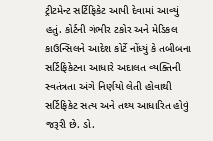ટ્રીટમેન્ટ સર્ટિફિકેટ આપી દેવામાં આવ્યું હતું. કોર્ટની ગંભીર ટકોર અને મેડિકલ કાઉન્સિલને આદેશ કોર્ટે નોંધ્યું કે તબીબના સર્ટિફિકેટના આધારે અદાલત વ્યક્તિની સ્વતંત્રતા અંગે નિર્ણયો લેતી હોવાથી સર્ટિફિકેટ સત્ય અને તથ્ય આધારિત હોવું જરૂરી છે. ડો.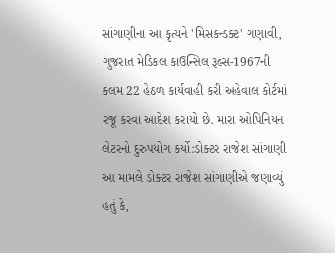સાંગાણીના આ કૃત્યને 'મિસકન્ડક્ટ' ગણાવી, ગુજરાત મેડિકલ કાઉન્સિલ રૂલ્સ-1967ની કલમ 22 હેઠળ કાર્યવાહી કરી અહેવાલ કોર્ટમાં રજૂ કરવા આદેશ કરાયો છે. મારા ઓપિનિયન લેટરનો દુરુપયોગ કર્યો:ડોક્ટર રાજેશ સાંગાણી આ મામલે ડોક્ટર રાજેશ સાંગાણીએ જણાવ્યું હતું કે,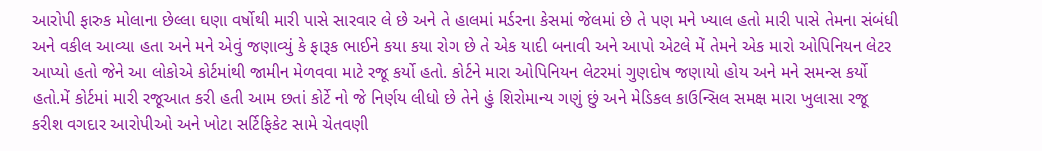આરોપી ફારુક મોલાના છેલ્લા ઘણા વર્ષોથી મારી પાસે સારવાર લે છે અને તે હાલમાં મર્ડરના કેસમાં જેલમાં છે તે પણ મને ખ્યાલ હતો મારી પાસે તેમના સંબંધી અને વકીલ આવ્યા હતા અને મને એવું જણાવ્યું કે ફારૂક ભાઈને કયા કયા રોગ છે તે એક યાદી બનાવી અને આપો એટલે મેં તેમને એક મારો ઓપિનિયન લેટર આપ્યો હતો જેને આ લોકોએ કોર્ટમાંથી જામીન મેળવવા માટે રજૂ કર્યો હતો. કોર્ટને મારા ઓપિનિયન લેટરમાં ગુણદોષ જણાયો હોય અને મને સમન્સ કર્યો હતો.મેં કોર્ટમાં મારી રજૂઆત કરી હતી આમ છતાં કોર્ટે નો જે નિર્ણય લીધો છે તેને હું શિરોમાન્ય ગણું છું અને મેડિકલ કાઉન્સિલ સમક્ષ મારા ખુલાસા રજૂ કરીશ વગદાર આરોપીઓ અને ખોટા સર્ટિફિકેટ સામે ચેતવણી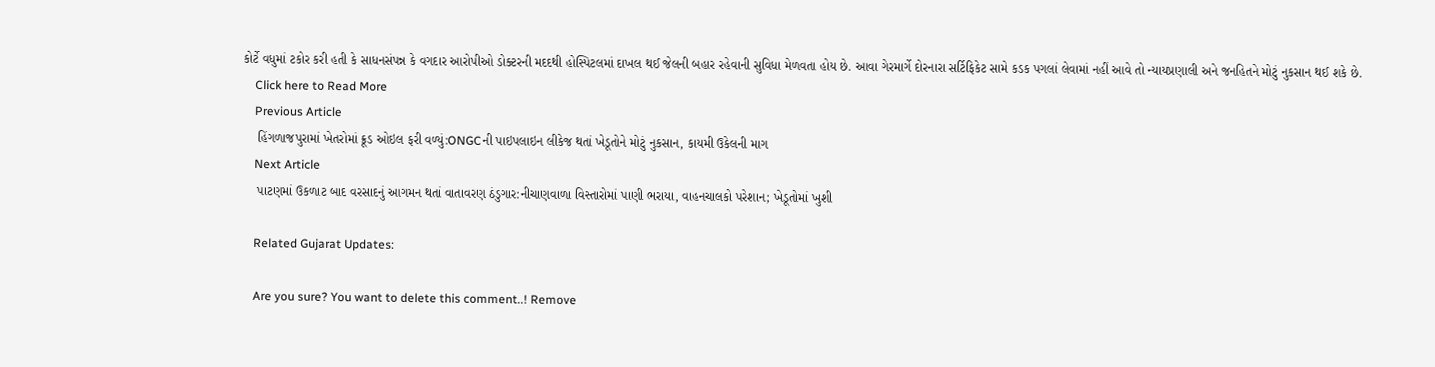કોર્ટે વધુમાં ટકોર કરી હતી કે સાધનસંપન્ન કે વગદાર આરોપીઓ ડોક્ટરની મદદથી હોસ્પિટલમાં દાખલ થઈ જેલની બહાર રહેવાની સુવિધા મેળવતા હોય છે. આવા ગેરમાર્ગે દોરનારા સર્ટિફિકેટ સામે કડક પગલાં લેવામાં નહીં આવે તો ન્યાયપ્રણાલી અને જનહિતને મોટું નુકસાન થઈ શકે છે.
    Click here to Read More
    Previous Article
    હિંગળાજપુરામાં ખેતરોમાં ક્રૂડ ઓઇલ ફરી વળ્યું:ONGCની પાઇપલાઇન લીકેજ થતાં ખેડૂતોને મોટું નુકસાન, કાયમી ઉકેલની માગ
    Next Article
    પાટણમાં ઉકળાટ બાદ વરસાદનું આગમન થતાં વાતાવરણ ઠંડુગાર:નીચાણવાળા વિસ્તારોમાં પાણી ભરાયા, વાહનચાલકો પરેશાન; ખેડૂતોમાં ખુશી

    Related Gujarat Updates:

    Are you sure? You want to delete this comment..! Remove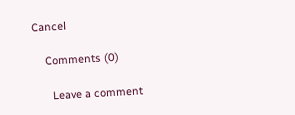Cancel

    Comments (0)

      Leave a comment